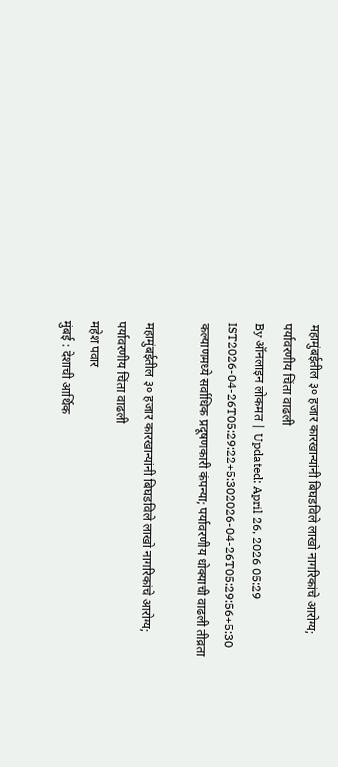महामुंबईतील ३० हजार कारखान्यांनी बिघडविले लाखो नागरिकांचे आरोग्य; पर्यावरणीय चिंता वाढली
By ऑनलाइन लोकमत | Updated: April 26, 2026 05:29 IST2026-04-26T05:29:22+5:302026-04-26T05:29:56+5:30
कल्याणमध्ये सर्वाधिक प्रदूषणकारी कंपन्या; पर्यावरणीय धोक्याची वाढली तीव्रता

महामुंबईतील ३० हजार कारखान्यांनी बिघडविले लाखो नागरिकांचे आरोग्य; पर्यावरणीय चिंता वाढली
महेश पवार
मुंबई : देशाची आर्थिक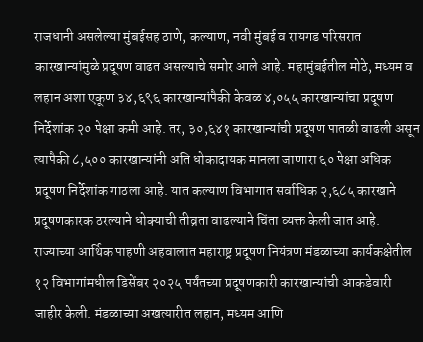राजधानी असलेल्या मुंबईसह ठाणे, कल्याण, नवी मुंबई व रायगड परिसरात कारखान्यांमुळे प्रदूषण वाढत असल्याचे समोर आले आहे. महामुंबईतील मोठे, मध्यम व लहान अशा एकूण ३४,६९६ कारखान्यांपैकी केवळ ४,०५५ कारखान्यांचा प्रदूषण निर्देशांक २० पेक्षा कमी आहे. तर, ३०,६४१ कारखान्यांची प्रदूषण पातळी वाढली असून त्यापैकी ८,५०० कारखान्यांनी अति धोकादायक मानला जाणारा ६० पेक्षा अधिक प्रदूषण निर्देशांक गाठला आहे. यात कल्याण विभागात सर्वाधिक २,६८५ कारखाने प्रदूषणकारक ठरल्याने धोक्याची तीव्रता वाढल्याने चिंता व्यक्त केली जात आहे.
राज्याच्या आर्थिक पाहणी अहवालात महाराष्ट्र प्रदूषण नियंत्रण मंडळाच्या कार्यकक्षेतील १२ विभागांमधील डिसेंबर २०२५ पर्यंतच्या प्रदूषणकारी कारखान्यांची आकडेवारी जाहीर केली. मंडळाच्या अखत्यारीत लहान, मध्यम आणि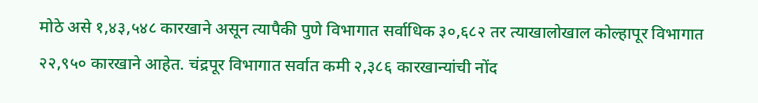मोठे असे १,४३,५४८ कारखाने असून त्यापैकी पुणे विभागात सर्वाधिक ३०,६८२ तर त्याखालोखाल कोल्हापूर विभागात २२,९५० कारखाने आहेत. चंद्रपूर विभागात सर्वात कमी २,३८६ कारखान्यांची नोंद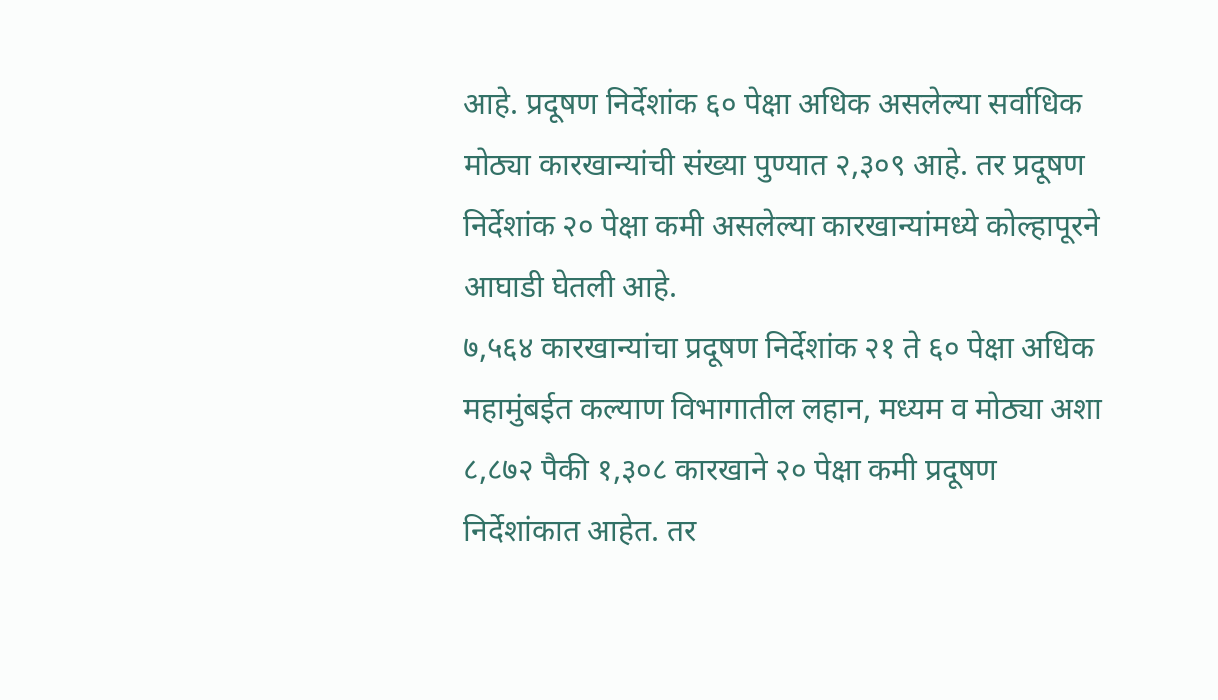आहे. प्रदूषण निर्देशांक ६० पेक्षा अधिक असलेल्या सर्वाधिक मोठ्या कारखान्यांची संख्या पुण्यात २,३०९ आहे. तर प्रदूषण निर्देशांक २० पेक्षा कमी असलेल्या कारखान्यांमध्ये कोल्हापूरने आघाडी घेतली आहे.
७,५६४ कारखान्यांचा प्रदूषण निर्देशांक २१ ते ६० पेक्षा अधिक
महामुंबईत कल्याण विभागातील लहान, मध्यम व मोठ्या अशा ८,८७२ पैकी १,३०८ कारखाने २० पेक्षा कमी प्रदूषण निर्देशांकात आहेत. तर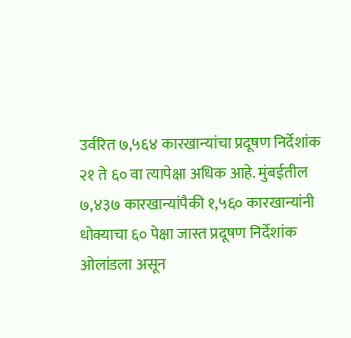उर्वरित ७,५६४ कारखान्यांचा प्रदूषण निर्देशांक २१ ते ६० वा त्यापेक्षा अधिक आहे. मुंबईतील ७,४३७ कारखान्यांपैकी १,५६० कारखान्यांनी धोक्याचा ६० पेक्षा जास्त प्रदूषण निर्देशांक ओलांडला असून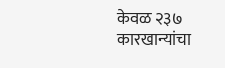केवळ २३७ कारखान्यांचा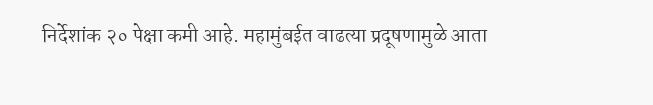निर्देशांक २० पेक्षा कमी आहे. महामुंबईत वाढत्या प्रदूषणामुळे आता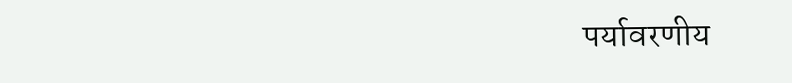पर्यावरणीय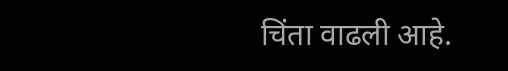चिंता वाढली आहे.